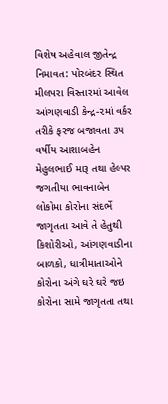વિશેષ અહેવાલ જીતેન્દ્ર નિમાવત: પોરબંદર સ્થિત મીલપરા વિસ્તારમાં આવેલ આંગણવાડી કેન્દ્ર-૨માં વર્કર તરીકે ફરજ બજાવતા ૩૫ વર્ષીય આશાબહેન મેહુલભાઈ મારૂ તથા હેલ્પર જગતીયા ભાવનાબેન લોકોમા કોરોના સંદર્ભે જાગૃતતા આવે તે હેતુથી કિશોરીઓ, આંગણવાડીના બાળકો, ધાત્રીમાતાઓને કોરોના અંગે ઘરે ઘરે જઇ કોરોના સામે જાગૃતતા તથા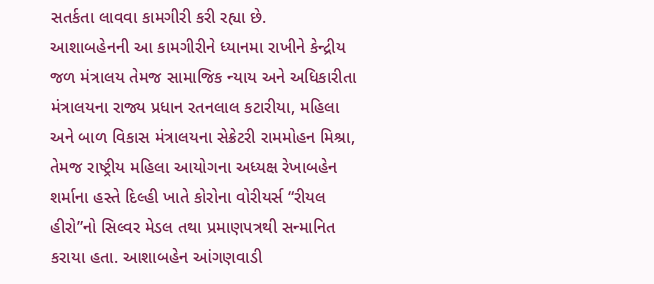સતર્કતા લાવવા કામગીરી કરી રહ્યા છે.
આશાબહેનની આ કામગીરીને ધ્યાનમા રાખીને કેન્દ્રીય જળ મંત્રાલય તેમજ સામાજિક ન્યાય અને અધિકારીતા મંત્રાલયના રાજ્ય પ્રધાન રતનલાલ કટારીયા, મહિલા અને બાળ વિકાસ મંત્રાલયના સેક્રેટરી રામમોહન મિશ્રા, તેમજ રાષ્ટ્રીય મહિલા આયોગના અધ્યક્ષ રેખાબહેન શર્માના હસ્તે દિલ્હી ખાતે કોરોના વોરીયર્સ “રીયલ હીરો”નો સિલ્વર મેડલ તથા પ્રમાણપત્રથી સન્માનિત કરાયા હતા. આશાબહેન આંગણવાડી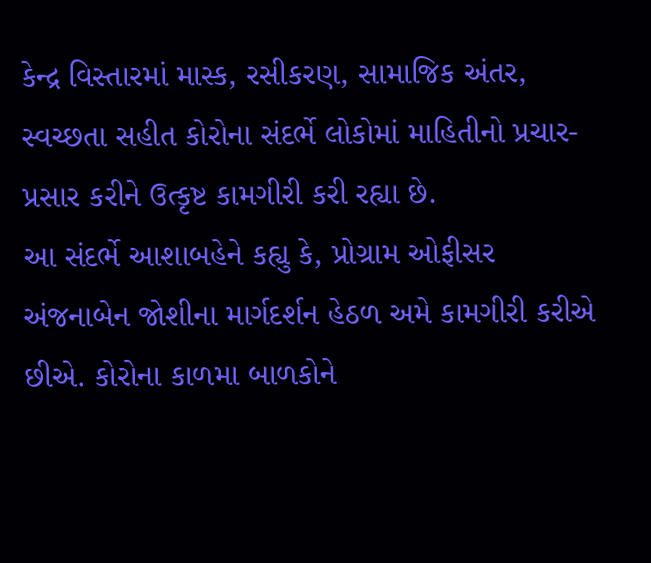કેન્દ્ર વિસ્તારમાં માસ્ક, રસીકરણ, સામાજિક અંતર, સ્વચ્છતા સહીત કોરોના સંદર્ભે લોકોમાં માહિતીનો પ્રચાર-પ્રસાર કરીને ઉત્કૃષ્ટ કામગીરી કરી રહ્યા છે.
આ સંદર્ભે આશાબહેને કહ્યુ કે, પ્રોગ્રામ ઓફીસર અંજનાબેન જોશીના માર્ગદર્શન હેઠળ અમે કામગીરી કરીએ છીએ. કોરોના કાળમા બાળકોને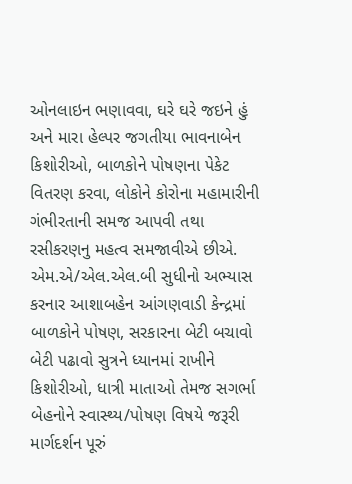ઓનલાઇન ભણાવવા, ઘરે ઘરે જઇને હું અને મારા હેલ્પર જગતીયા ભાવનાબેન કિશોરીઓ, બાળકોને પોષણના પેકેટ વિતરણ કરવા, લોકોને કોરોના મહામારીની ગંભીરતાની સમજ આપવી તથા રસીકરણનુ મહત્વ સમજાવીએ છીએ.
એમ.એ/એલ.એલ.બી સુધીનો અભ્યાસ કરનાર આશાબહેન આંગણવાડી કેન્દ્રમાં બાળકોને પોષણ, સરકારના બેટી બચાવો બેટી પઢાવો સુત્રને ધ્યાનમાં રાખીને કિશોરીઓ, ધાત્રી માતાઓ તેમજ સગર્ભા બેહનોને સ્વાસ્થ્ય/પોષણ વિષયે જરૂરી માર્ગદર્શન પૂરું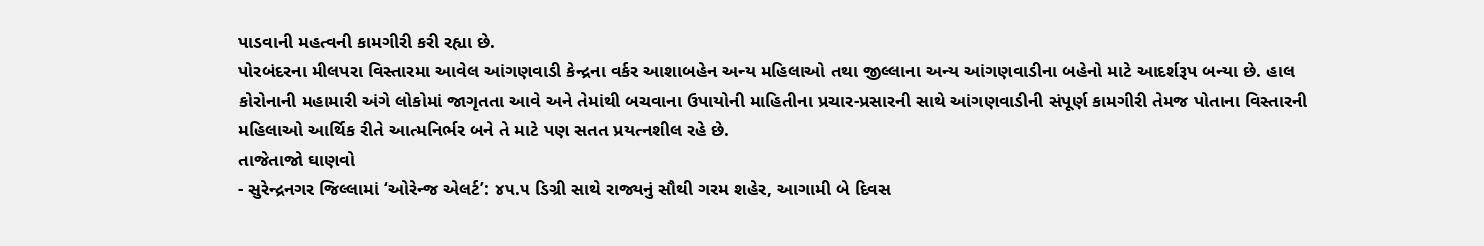પાડવાની મહત્વની કામગીરી કરી રહ્યા છે.
પોરબંદરના મીલપરા વિસ્તારમા આવેલ આંગણવાડી કેન્દ્રના વર્કર આશાબહેન અન્ય મહિલાઓ તથા જીલ્લાના અન્ય આંગણવાડીના બહેનો માટે આદર્શરૂપ બન્યા છે. હાલ કોરોનાની મહામારી અંગે લોકોમાં જાગૃતતા આવે અને તેમાંથી બચવાના ઉપાયોની માહિતીના પ્રચાર-પ્રસારની સાથે આંગણવાડીની સંપૂર્ણ કામગીરી તેમજ પોતાના વિસ્તારની મહિલાઓ આર્થિક રીતે આત્મનિર્ભર બને તે માટે પણ સતત પ્રયત્નશીલ રહે છે.
તાજેતાજો ઘાણવો
- સુરેન્દ્રનગર જિલ્લામાં ‘ઓરેન્જ એલર્ટ’: ૪૫.૫ ડિગ્રી સાથે રાજ્યનું સૌથી ગરમ શહેર, આગામી બે દિવસ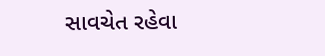સાવચેત રહેવા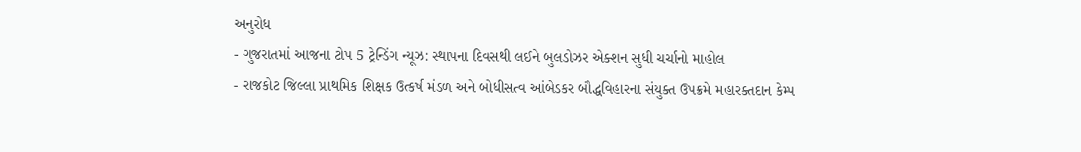અનુરોધ
- ગુજરાતમાં આજના ટોપ 5 ટ્રેન્ડિંગ ન્યૂઝ: સ્થાપના દિવસથી લઈને બુલડોઝર એક્શન સુધી ચર્ચાનો માહોલ
- રાજકોટ જિલ્લા પ્રાથમિક શિક્ષક ઉત્કર્ષ મંડળ અને બોધીસત્વ આંબેડકર બૌદ્ધવિહારના સંયુક્ત ઉપક્રમે મહારક્તદાન કેમ્પ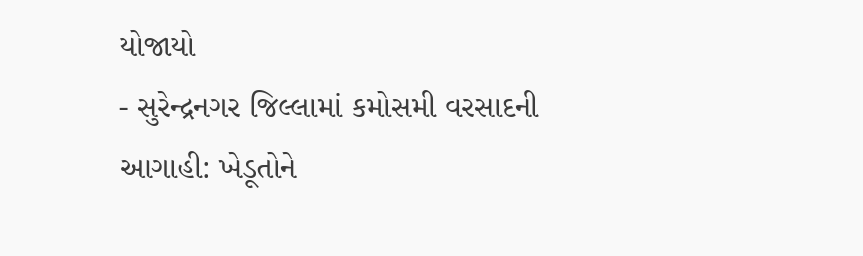યોજાયો
- સુરેન્દ્રનગર જિલ્લામાં કમોસમી વરસાદની આગાહી: ખેડૂતોને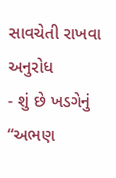સાવચેતી રાખવા અનુરોધ
- શું છે ખડગેનું “અભણ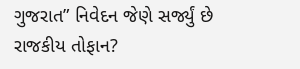ગુજરાત” નિવેદન જેણે સર્જ્યું છે રાજકીય તોફાન?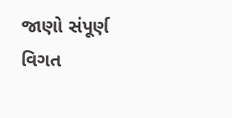જાણો સંપૂર્ણ વિગત